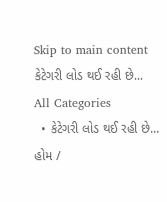Skip to main content
કેટેગરી લોડ થઈ રહી છે...
All Categories
  • કેટેગરી લોડ થઈ રહી છે...
હોમ /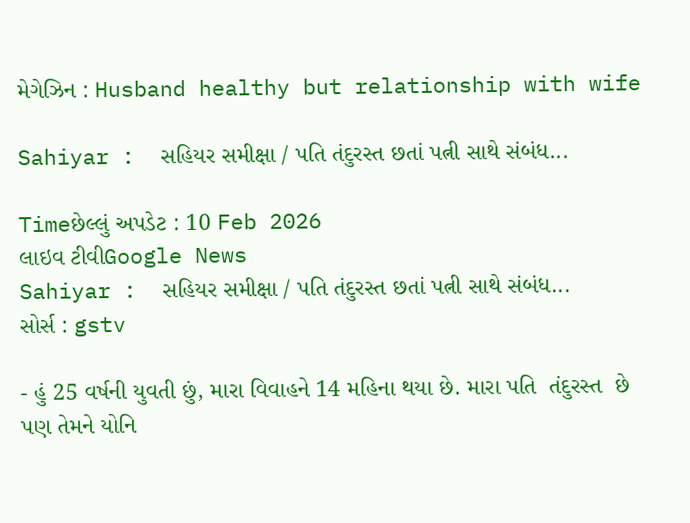મેગેઝિન : Husband healthy but relationship with wife

Sahiyar :  સહિયર સમીક્ષા / પતિ તંદુરસ્ત છતાં પત્ની સાથે સંબંધ...

Timeછેલ્લું અપડેટ : 10 Feb 2026
લાઇવ ટીવીGoogle News
Sahiyar :  સહિયર સમીક્ષા / પતિ તંદુરસ્ત છતાં પત્ની સાથે સંબંધ...
સોર્સ : gstv

- હું 25 વર્ષની યુવતી છું, મારા વિવાહને 14 મહિના થયા છે. મારા પતિ  તંદુરસ્ત  છે પણ તેમને યોનિ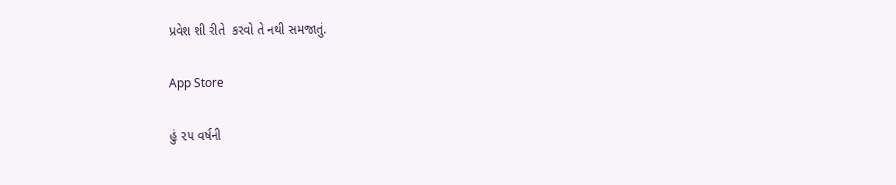પ્રવેશ શી રીતે  કરવો તે નથી સમજાતું.

App Store

હું ૨૫ વર્ષની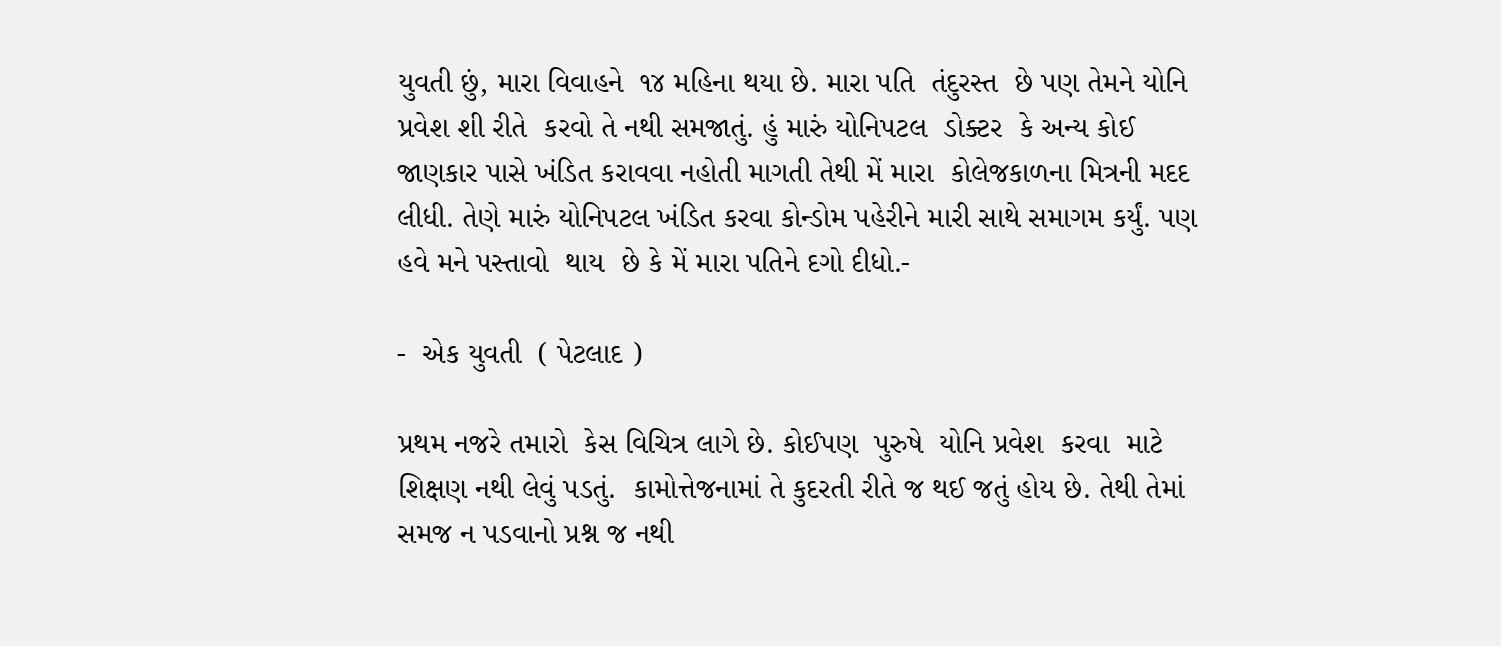યુવતી છું, મારા વિવાહને  ૧૪ મહિના થયા છે. મારા પતિ  તંદુરસ્ત  છે પણ તેમને યોનિ  પ્રવેશ શી રીતે  કરવો તે નથી સમજાતું. હું મારું યોનિપટલ  ડોક્ટર  કે અન્ય કોઈ જાણકાર પાસે ખંડિત કરાવવા નહોતી માગતી તેથી મેં મારા  કોલેજકાળના મિત્રની મદદ લીધી. તેણે મારું યોનિપટલ ખંડિત કરવા કોન્ડોમ પહેરીને મારી સાથે સમાગમ કર્યું. પણ હવે મને પસ્તાવો  થાય  છે કે મેં મારા પતિને દગો દીધો.-

-  એક યુવતી  ( પેટલાદ )

પ્રથમ નજરે તમારો  કેસ વિચિત્ર લાગે છે. કોઈપણ  પુરુષે  યોનિ પ્રવેશ  કરવા  માટે  શિક્ષણ નથી લેવું પડતું.  કામોત્તેજનામાં તે કુદરતી રીતે જ થઈ જતું હોય છે. તેથી તેમાં સમજ ન પડવાનો પ્રશ્ન જ નથી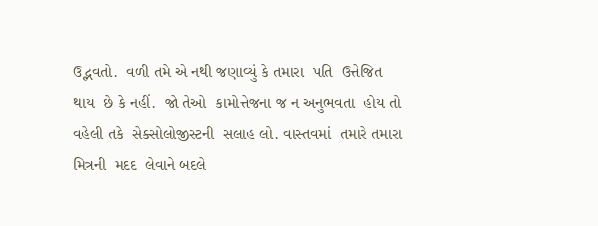ઉદ્ભવતો.  વળી તમે એ નથી જણાવ્યું કે તમારા  પતિ  ઉત્તેજિત થાય  છે કે નહીં.  જો તેઓ  કામોત્તેજના જ ન અનુભવતા  હોય તો વહેલી તકે  સેક્સોલોજીસ્ટની  સલાહ લો. વાસ્તવમાં  તમારે તમારા  મિત્રની  મદદ  લેવાને બદલે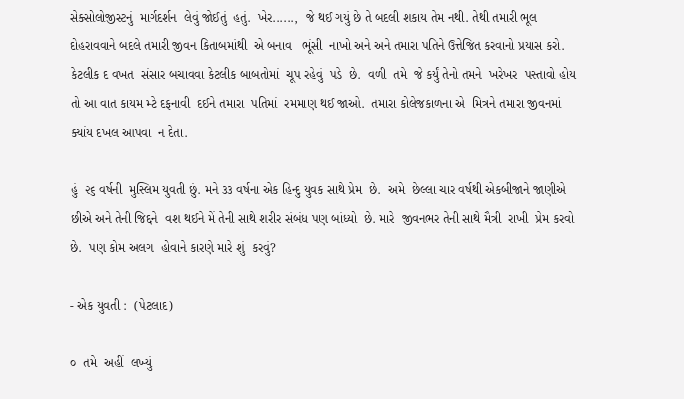સેક્સોલોજીસ્ટનું  માર્ગદર્શન  લેવું જોઈતું  હતું.  ખેર......,  જે થઈ ગયું છે તે બદલી શકાય તેમ નથી. તેથી તમારી ભૂલ દોહરાવવાને બદલે તમારી જીવન કિતાબમાંથી  એ બનાવ   ભૂંસી  નાખો અને અને તમારા પતિને ઉત્તેજિત કરવાનો પ્રયાસ કરો.  કેટલીક દ વખત  સંસાર બચાવવા કેટલીક બાબતોમાં  ચૂપ રહેવું  પડે  છે.  વળી  તમે  જે કર્યું તેનો તમને  ખરેખર  પસ્તાવો હોય તો આ વાત કાયમ મ્ટે દફનાવી  દઈને તમારા  પતિમાં  રમમાણ થઈ જાઓ.  તમારા કોલેજકાળના એ  મિત્રને તમારા જીવનમાં  ક્યાંય દખલ આપવા  ન દેતા.

હું  ૨૬ વર્ષની  મુસ્લિમ યુવતી છું. મને ૩૩ વર્ષના એક હિન્દુ યુવક સાથે પ્રેમ  છે.  અમે  છેલ્લા ચાર વર્ષથી એકબીજાને જાણીએ છીએ અને તેની જિદ્દને  વશ થઈને મેં તેની સાથે શરીર સંબંધ પણ બાંધ્યો  છે. મારે  જીવનભર તેની સાથે મૈત્રી  રાખી  પ્રેમ કરવો છે.  પણ કોમ અલગ  હોવાને કારણે મારે શું  કરવું?

- એક યુવતી :  (પેટલાદ)

૦  તમે  અહીં  લખ્યું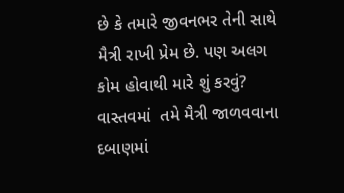છે કે તમારે જીવનભર તેની સાથે મૈત્રી રાખી પ્રેમ છે. પણ અલગ કોમ હોવાથી મારે શું કરવું?  વાસ્તવમાં  તમે મૈત્રી જાળવવાના દબાણમાં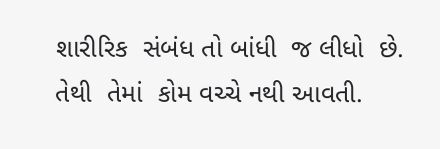શારીરિક  સંબંધ તો બાંધી  જ લીધો  છે.  તેથી  તેમાં  કોમ વચ્ચે નથી આવતી.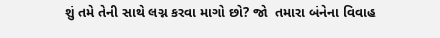શું તમે તેની સાથે લગ્ન કરવા માગો છો? જો  તમારા બંનેના વિવાહ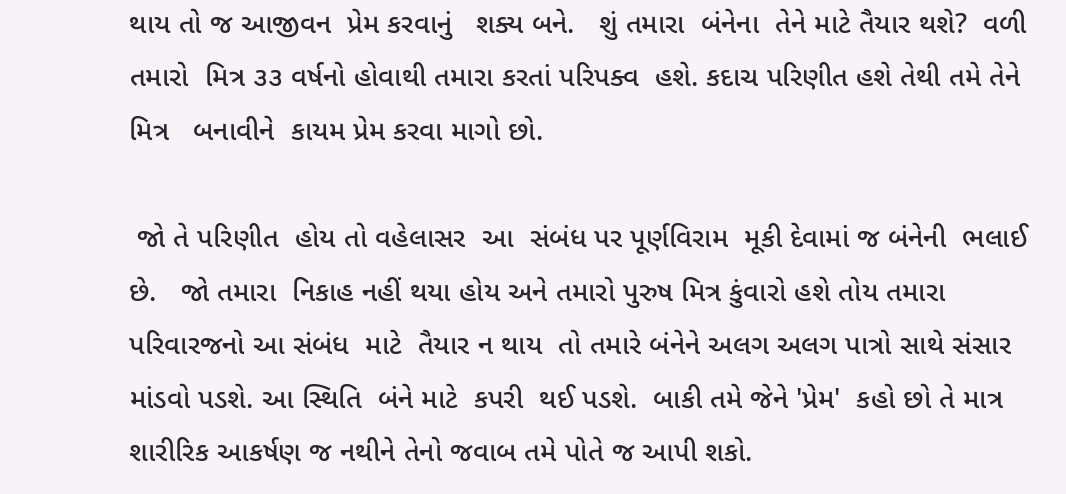થાય તો જ આજીવન  પ્રેમ કરવાનું   શક્ય બને.   શું તમારા  બંનેના  તેને માટે તૈયાર થશે?  વળી તમારો  મિત્ર ૩૩ વર્ષનો હોવાથી તમારા કરતાં પરિપક્વ  હશે. કદાચ પરિણીત હશે તેથી તમે તેને મિત્ર   બનાવીને  કાયમ પ્રેમ કરવા માગો છો.

 જો તે પરિણીત  હોય તો વહેલાસર  આ  સંબંધ પર પૂર્ણવિરામ  મૂકી દેવામાં જ બંનેની  ભલાઈ  છે.   જો તમારા  નિકાહ નહીં થયા હોય અને તમારો પુરુષ મિત્ર કુંવારો હશે તોય તમારા પરિવારજનો આ સંબંધ  માટે  તૈયાર ન થાય  તો તમારે બંનેને અલગ અલગ પાત્રો સાથે સંસાર માંડવો પડશે. આ સ્થિતિ  બંને માટે  કપરી  થઈ પડશે.  બાકી તમે જેને 'પ્રેમ'  કહો છો તે માત્ર શારીરિક આકર્ષણ જ નથીને તેનો જવાબ તમે પોતે જ આપી શકો.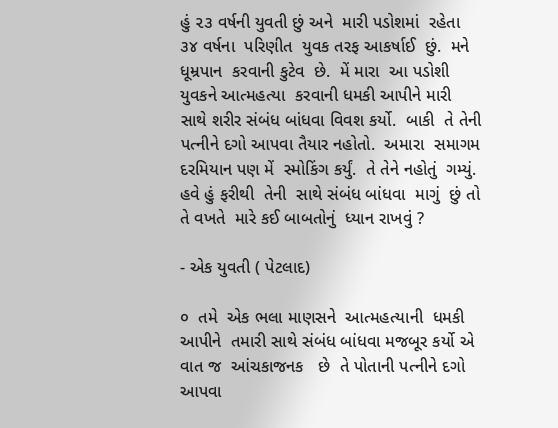હું ૨૩ વર્ષની યુવતી છું અને  મારી પડોશમાં  રહેતા ૩૪ વર્ષના  પરિણીત  યુવક તરફ આકર્ષાઈ  છું.  મને  ધૂમ્રપાન  કરવાની કુટેવ  છે.  મેં મારા  આ પડોશી  યુવકને આત્મહત્યા  કરવાની ધમકી આપીને મારી સાથે શરીર સંબંધ બાંધવા વિવશ કર્યો.  બાકી  તે તેની પત્નીને દગો આપવા તૈયાર નહોતો.  અમારા  સમાગમ  દરમિયાન પણ મેં  સ્મોકિંગ કર્યું.  તે તેને નહોતું  ગમ્યું.  હવે હું ફરીથી  તેની  સાથે સંબંધ બાંધવા  માગું  છું તો  તે વખતે  મારે કઈ બાબતોનું  ધ્યાન રાખવું ?

- એક યુવતી ( પેટલાદ)

૦  તમે  એક ભલા માણસને  આત્મહત્યાની  ધમકી આપીને  તમારી સાથે સંબંધ બાંધવા મજબૂર કર્યો એ  વાત જ  આંચકાજનક   છે  તે પોતાની પત્નીને દગો આપવા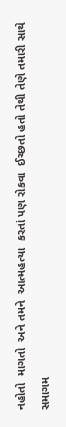નહોતો  માગતો  અને તમને  આત્મહત્યા  કરતાં પણ રોકવા  ઈચ્છતો હતો તેથી તેણે તમારી સાથે સમાગમ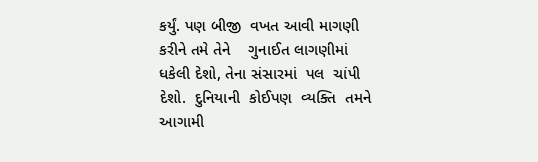કર્યું. પણ બીજી  વખત આવી માગણી કરીને તમે તેને    ગુનાઈત લાગણીમાં  ધકેલી દેશો, તેના સંસારમાં  પલ  ચાંપી  દેશો.  દુનિયાની  કોઈપણ  વ્યક્તિ  તમને આગામી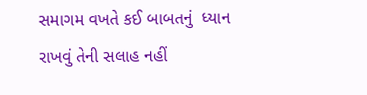સમાગમ વખતે કઈ બાબતનું  ધ્યાન રાખવું તેની સલાહ નહીં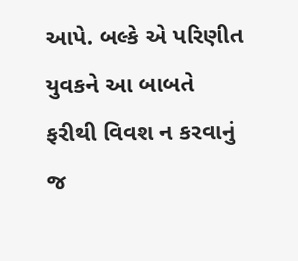આપે. બલ્કે એ પરિણીત યુવકને આ બાબતે ફરીથી વિવશ ન કરવાનું જ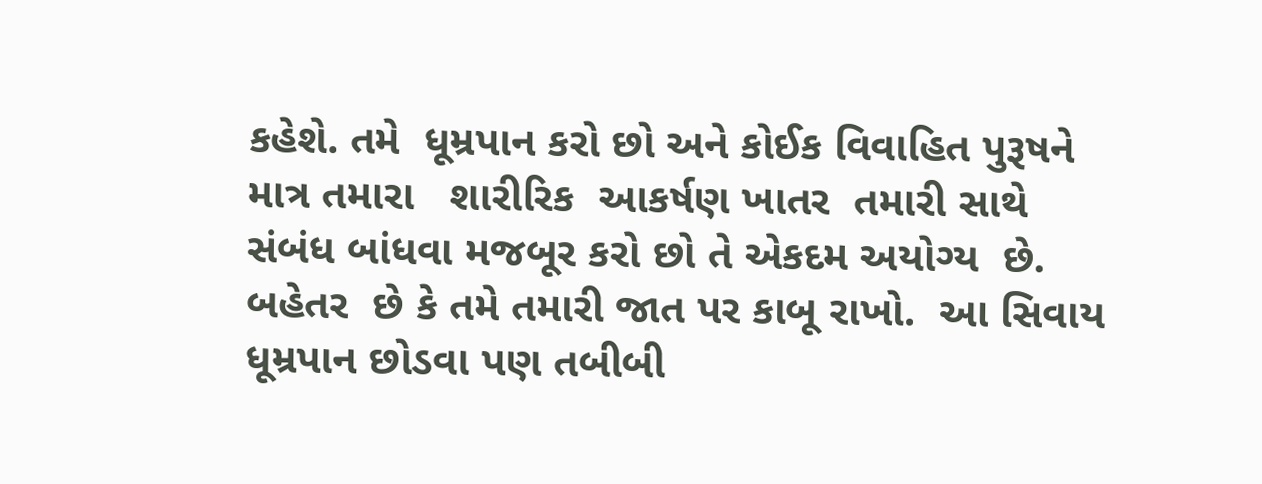કહેશે. તમે  ધૂમ્રપાન કરો છો અને કોઈક વિવાહિત પુરૂષને  માત્ર તમારા   શારીરિક  આકર્ષણ ખાતર  તમારી સાથે  સંબંધ બાંધવા મજબૂર કરો છો તે એકદમ અયોગ્ય  છે. બહેતર  છે કે તમે તમારી જાત પર કાબૂ રાખો.  આ સિવાય  ધૂમ્રપાન છોડવા પણ તબીબી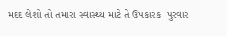મદદ લેશો તો તમારા સ્વાસ્થ્ય માટે તે ઉપકારક  પુરવાર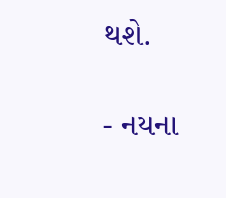થશે.

- નયના